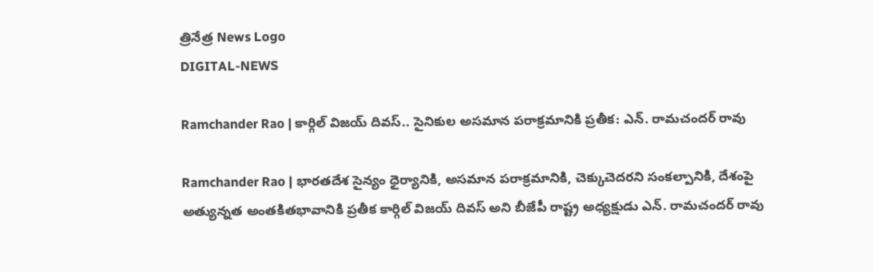త్రినేత్ర News Logo
DIGITAL-NEWS

Ramchander Rao | కార్గిల్ విజ‌య్ దివ‌స్‌.. సైనికుల అస‌మాన ప‌రాక్ర‌మానికి ప్ర‌తీక‌: ఎన్‌. రామ‌చంద‌ర్ రావు

Ramchander Rao | భార‌తదేశ‌ సైన్యం ధైర్యానికి, అస‌మాన ప‌రాక్ర‌మానికి, చెక్కుచెద‌ర‌ని సంక‌ల్పానికి, దేశంపై అత్యున్న‌త అంత‌కిత‌భావానికి ప్ర‌తీక కార్గిల్ విజ‌య్ దివ‌స్ అని బీజేపీ రాష్ట్ర అధ్య‌క్షుడు ఎన్‌. రామ‌చంద‌ర్ రావు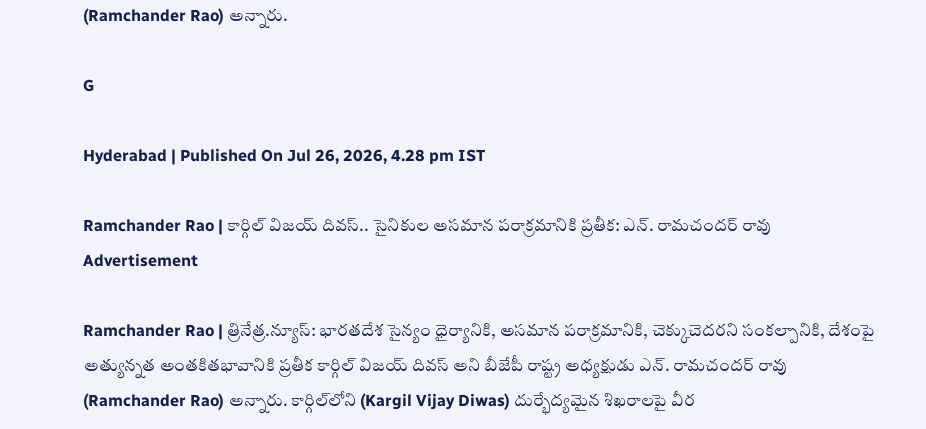(Ramchander Rao) అన్నారు.

G

Hyderabad | Published On Jul 26, 2026, 4.28 pm IST

Ramchander Rao | కార్గిల్ విజ‌య్ దివ‌స్‌.. సైనికుల అస‌మాన ప‌రాక్ర‌మానికి ప్ర‌తీక‌: ఎన్‌. రామ‌చంద‌ర్ రావు
Advertisement

Ramchander Rao | త్రినేత్ర‌.న్యూస్‌: భార‌తదేశ‌ సైన్యం ధైర్యానికి, అస‌మాన ప‌రాక్ర‌మానికి, చెక్కుచెద‌ర‌ని సంక‌ల్పానికి, దేశంపై అత్యున్న‌త అంత‌కిత‌భావానికి ప్ర‌తీక కార్గిల్ విజ‌య్ దివ‌స్ అని బీజేపీ రాష్ట్ర అధ్య‌క్షుడు ఎన్‌. రామ‌చంద‌ర్ రావు (Ramchander Rao) అన్నారు. కార్గిల్‌లోని (Kargil Vijay Diwas) దుర్భేద్యమైన శిఖరాలపై వీర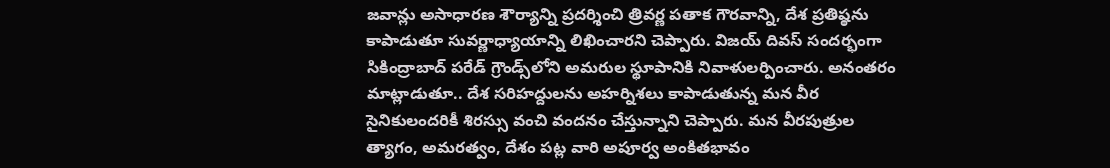జవాన్లు అసాధారణ శౌర్యాన్ని ప్రదర్శించి త్రివర్ణ పతాక గౌరవాన్ని, దేశ ప్రతిష్ఠను కాపాడుతూ సువర్ణాధ్యాయాన్ని లిఖించార‌ని చెప్పారు. విజ‌య్ దివస్ సంద‌ర్భంగా సికింద్రాబాద్ ప‌రేడ్ గ్రౌండ్స్‌లోని అమ‌రుల స్థూపానికి నివాళుల‌ర్పించారు. అనంత‌రం మాట్లాడుతూ.. దేశ సరిహద్దులను అహర్నిశలు కాపాడుతున్న మన వీర సైనికులందరికీ శిరస్సు వంచి వందనం చేస్తున్నాని చెప్పారు. మన వీరపుత్రుల త్యాగం, అమరత్వం, దేశం పట్ల వారి అపూర్వ అంకితభావం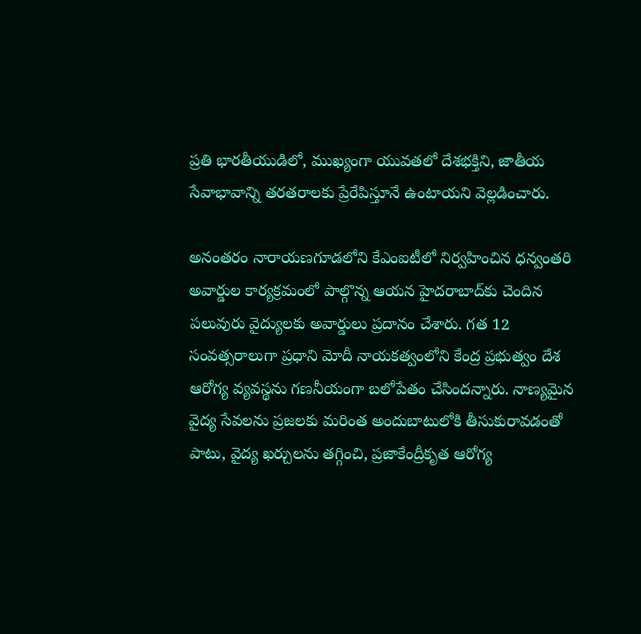ప్రతి భారతీయుడిలో, ముఖ్యంగా యువతలో దేశభక్తిని, జాతీయ సేవాభావాన్ని తరతరాలకు ప్రేరేపిస్తూనే ఉంటాయ‌ని వెల్ల‌డించారు.

అనంత‌రం నారాయణగూడలోని కేఎంఐటీలో నిర్వహించిన ధన్వంతరి అవార్డుల కార్యక్రమంలో పాల్గొన్న ఆయ‌న హైద‌రాబాద్‌కు చెందిన ప‌లువురు వైద్యుల‌కు అవార్డులు ప్ర‌దానం చేశారు. గత 12 సంవత్సరాలుగా ప్రధాని మోదీ నాయకత్వంలోని కేంద్ర ప్రభుత్వం దేశ ఆరోగ్య వ్యవస్థను గణనీయంగా బలోపేతం చేసిందన్నారు. నాణ్యమైన వైద్య సేవలను ప్రజలకు మరింత అందుబాటులోకి తీసుకురావడంతో పాటు, వైద్య ఖర్చులను తగ్గించి, ప్రజాకేంద్రీకృత ఆరోగ్య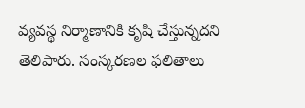వ్యవస్థ నిర్మాణానికి కృషి చేస్తున్న‌ద‌ని తెలిపారు. సంస్కరణల ఫలితాలు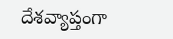దేశవ్యాప్తంగా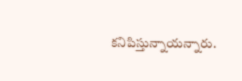కనిపిస్తున్నాయన్నారు.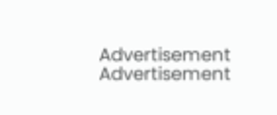Advertisement
Advertisement